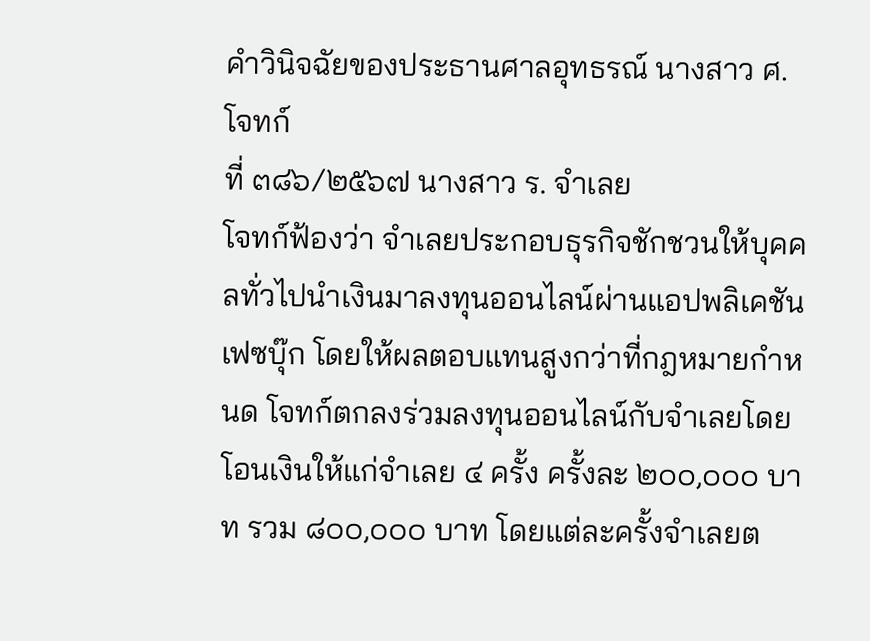คำวินิจฉัยของประธานศาลอุทธรณ์ นางสาว ศ. โจทก์
ที่ ๓๘๖/๒๕๖๗ นางสาว ร. จำเลย
โจทก์ฟ้องว่า จำเลยประกอบธุรกิจชักชวนให้บุคคลทั่วไปนำเงินมาลงทุนออนไลน์ผ่านแอปพลิเคชันเฟซบุ๊ก โดยให้ผลตอบแทนสูงกว่าที่กฎหมายกำหนด โจทก์ตกลงร่วมลงทุนออนไลน์กับจำเลยโดยโอนเงินให้แก่จำเลย ๔ ครั้ง ครั้งละ ๒๐๐,๐๐๐ บาท รวม ๘๐๐,๐๐๐ บาท โดยแต่ละครั้งจำเลยต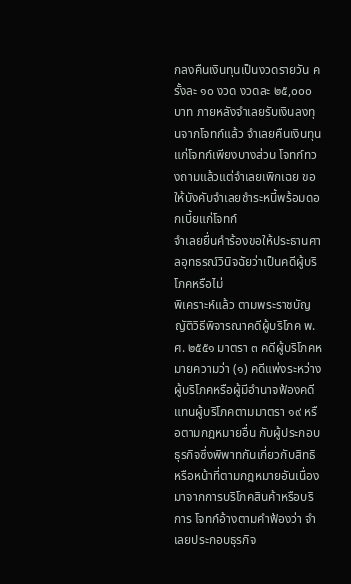กลงคืนเงินทุนเป็นงวดรายวัน ครั้งละ ๑๐ งวด งวดละ ๒๕,๐๐๐ บาท ภายหลังจำเลยรับเงินลงทุนจากโจทก์แล้ว จำเลยคืนเงินทุนแก่โจทก์เพียงบางส่วน โจทก์ทวงถามแล้วแต่จำเลยเพิกเฉย ขอให้บังคับจำเลยชำระหนี้พร้อมดอกเบี้ยแก่โจทก์
จำเลยยื่นคำร้องขอให้ประธานศาลอุทธรณ์วินิจฉัยว่าเป็นคดีผู้บริโภคหรือไม่
พิเคราะห์แล้ว ตามพระราชบัญญัติวิธีพิจารณาคดีผู้บริโภค พ.ศ. ๒๕๕๑ มาตรา ๓ คดีผู้บริโภคหมายความว่า (๑) คดีแพ่งระหว่างผู้บริโภคหรือผู้มีอำนาจฟ้องคดีแทนผู้บริโภคตามมาตรา ๑๙ หรือตามกฎหมายอื่น กับผู้ประกอบธุรกิจซึ่งพิพาทกันเกี่ยวกับสิทธิหรือหน้าที่ตามกฎหมายอันเนื่องมาจากการบริโภคสินค้าหรือบริการ โจทก์อ้างตามคำฟ้องว่า จำเลยประกอบธุรกิจ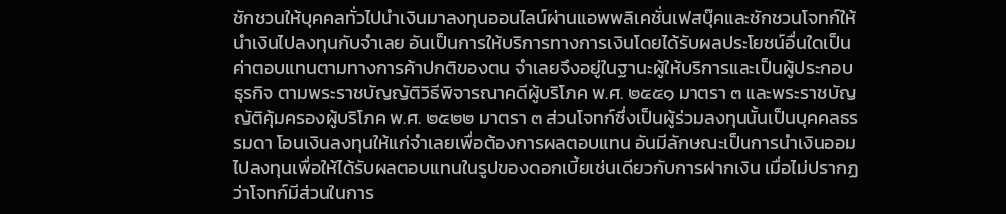ชักชวนให้บุคคลทั่วไปนำเงินมาลงทุนออนไลน์ผ่านแอพพลิเคชั่นเฟสบุ๊คและชักชวนโจทก์ให้นำเงินไปลงทุนกับจำเลย อันเป็นการให้บริการทางการเงินโดยได้รับผลประโยชน์อื่นใดเป็นค่าตอบแทนตามทางการค้าปกติของตน จำเลยจึงอยู่ในฐานะผู้ให้บริการและเป็นผู้ประกอบธุรกิจ ตามพระราชบัญญัติวิธีพิจารณาคดีผู้บริโภค พ.ศ. ๒๕๕๑ มาตรา ๓ และพระราชบัญญัติคุ้มครองผู้บริโภค พ.ศ. ๒๕๒๒ มาตรา ๓ ส่วนโจทก์ซึ่งเป็นผู้ร่วมลงทุนนั้นเป็นบุคคลธรรมดา โอนเงินลงทุนให้แก่จำเลยเพื่อต้องการผลตอบแทน อันมีลักษณะเป็นการนำเงินออมไปลงทุนเพื่อให้ได้รับผลตอบแทนในรูปของดอกเบี้ยเช่นเดียวกับการฝากเงิน เมื่อไม่ปรากฏว่าโจทก์มีส่วนในการ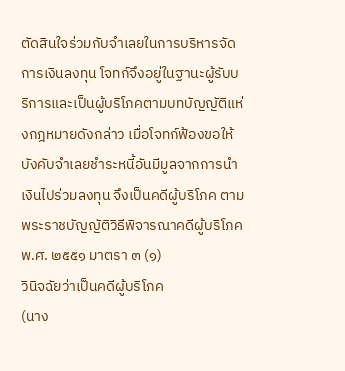ตัดสินใจร่วมกับจำเลยในการบริหารจัดการเงินลงทุน โจทก์จึงอยู่ในฐานะผู้รับบริการและเป็นผู้บริโภคตามบทบัญญัติแห่งกฎหมายดังกล่าว เมื่อโจทก์ฟ้องขอให้บังคับจำเลยชำระหนี้อันมีมูลจากการนำเงินไปร่วมลงทุน จึงเป็นคดีผู้บริโภค ตามพระราชบัญญัติวิธีพิจารณาคดีผู้บริโภค พ.ศ. ๒๕๕๑ มาตรา ๓ (๑)
วินิจฉัยว่าเป็นคดีผู้บริโภค
(นาง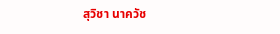สุวิชา นาควัช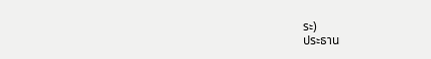ระ)
ประธาน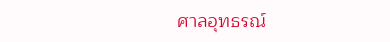ศาลอุทธรณ์